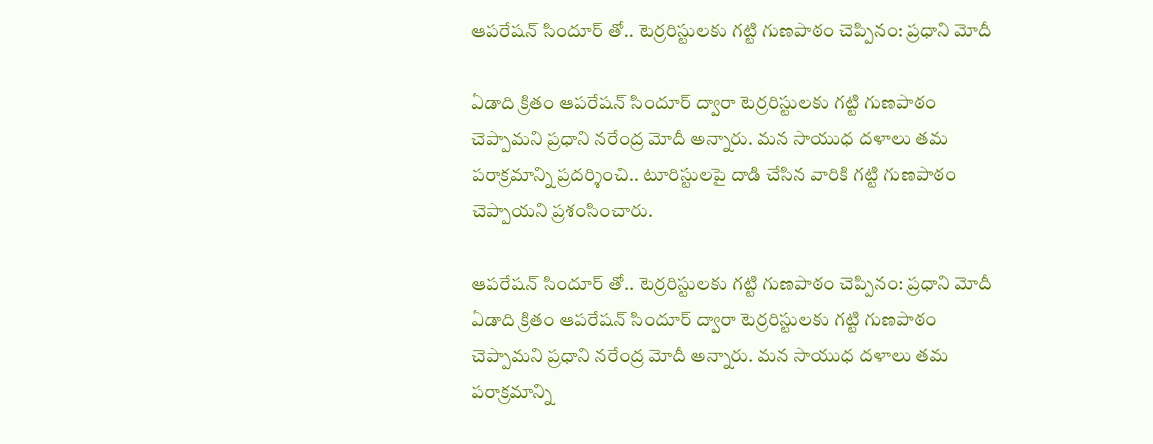ఆపరేషన్ సిందూర్ తో.. టెర్రరిస్టులకు గట్టి గుణపాఠం చెప్పినం: ప్రధాని మోదీ

ఏడాది క్రితం ఆపరేషన్ సిందూర్ ద్వారా టెర్రరిస్టులకు గట్టి గుణపాఠం చెప్పామని ప్రధాని నరేంద్ర మోదీ అన్నారు. మన సాయుధ దళాలు తమ పరాక్రమాన్ని ప్రదర్శించి.. టూరిస్టులపై దాడి చేసిన వారికి గట్టి గుణపాఠం చెప్పాయని ప్రశంసించారు.

ఆపరేషన్ సిందూర్ తో.. టెర్రరిస్టులకు గట్టి గుణపాఠం చెప్పినం: ప్రధాని మోదీ
ఏడాది క్రితం ఆపరేషన్ సిందూర్ ద్వారా టెర్రరిస్టులకు గట్టి గుణపాఠం చెప్పామని ప్రధాని నరేంద్ర మోదీ అన్నారు. మన సాయుధ దళాలు తమ పరాక్రమాన్ని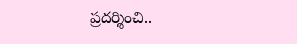ప్రదర్శించి..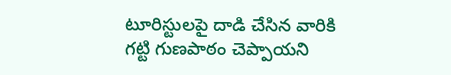టూరిస్టులపై దాడి చేసిన వారికి గట్టి గుణపాఠం చెప్పాయని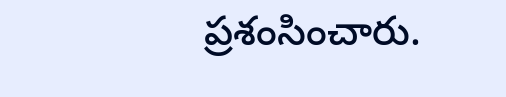ప్రశంసించారు.